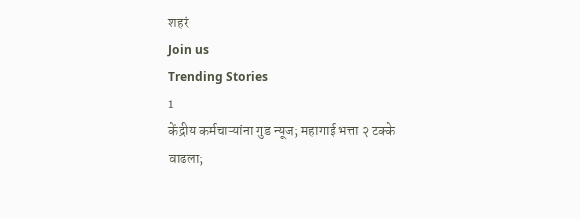शहरं
Join us
Trending Stories
1
केंद्रीय कर्मचाऱ्यांना गुड न्यूज; महागाई भत्ता २ टक्के वाढला;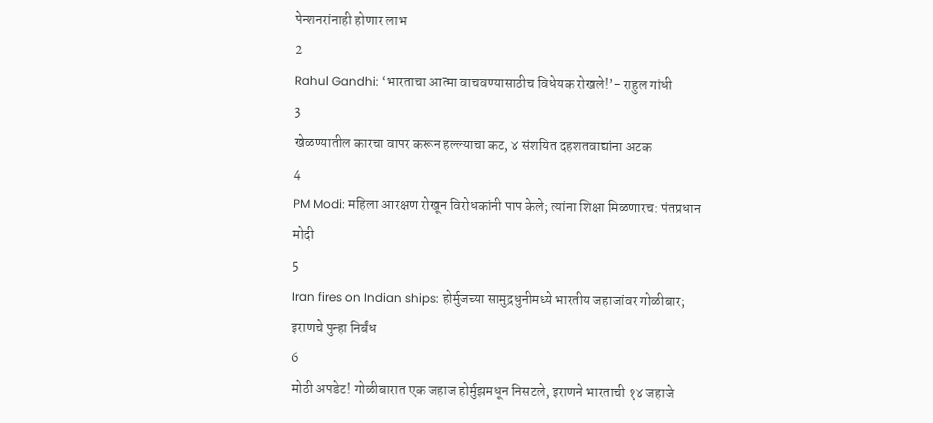पेन्शनरांनाही होणार लाभ
2
Rahul Gandhi: ‘भारताचा आत्मा वाचवण्यासाठीच विधेयक रोखले!’- राहुल गांधी
3
खेळण्यातील कारचा वापर करून हल्ल्याचा कट, ४ संशयित दहशतवाद्यांना अटक
4
PM Modi: महिला आरक्षण रोखून विरोधकांनी पाप केले; त्यांना शिक्षा मिळणारच: पंतप्रधान मोदी
5
Iran fires on Indian ships: होर्मुजच्या सामुद्रधुनीमध्ये भारतीय जहाजांवर गोळीबार; इराणचे पुन्हा निर्बंध
6
मोठी अपडेट! गोळीबारात एक जहाज होर्मुझमधून निसटले, इराणने भारताची १४ जहाजे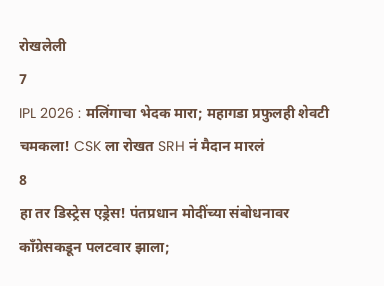रोखलेली
7
IPL 2026 : मलिंगाचा भेदक मारा; महागडा प्रफुलही शेवटी चमकला! CSK ला रोखत SRH नं मैदान मारलं
8
हा तर डिस्ट्रेस एड्रेस! पंतप्रधान मोदींच्या संबोधनावर काँग्रेसकडून पलटवार झाला;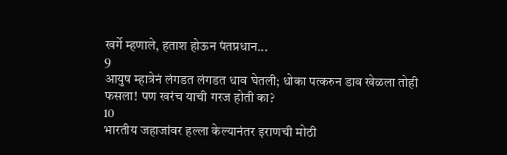खर्गे म्हणाले, हताश होऊन पंतप्रधान...
9
आयुष म्हात्रेनं लंगडत लंगडत धाव घेतली; धोका पत्करुन डाव खेळला तोही फसला! पण खरंच याची गरज होती का?
10
भारतीय जहाजांवर हल्ला केल्यानंतर इराणची मोठी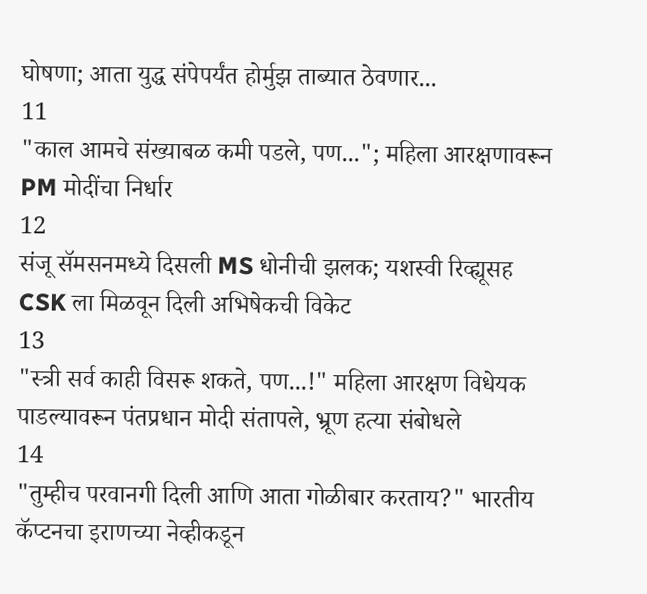घोषणा; आता युद्ध संपेपर्यंत होर्मुझ ताब्यात ठेवणार...
11
"काल आमचे संख्याबळ कमी पडले, पण..."; महिला आरक्षणावरून PM मोदींचा निर्धार
12
संजू सॅमसनमध्ये दिसली MS धोनीची झलक; यशस्वी रिव्ह्यूसह CSK ला मिळवून दिली अभिषेकची विकेट
13
"स्त्री सर्व काही विसरू शकते, पण...!" महिला आरक्षण विधेयक पाडल्यावरून पंतप्रधान मोदी संतापले, भ्रूण हत्या संबोधले
14
"तुम्हीच परवानगी दिली आणि आता गोळीबार करताय?" भारतीय कॅप्टनचा इराणच्या नेव्हीकडून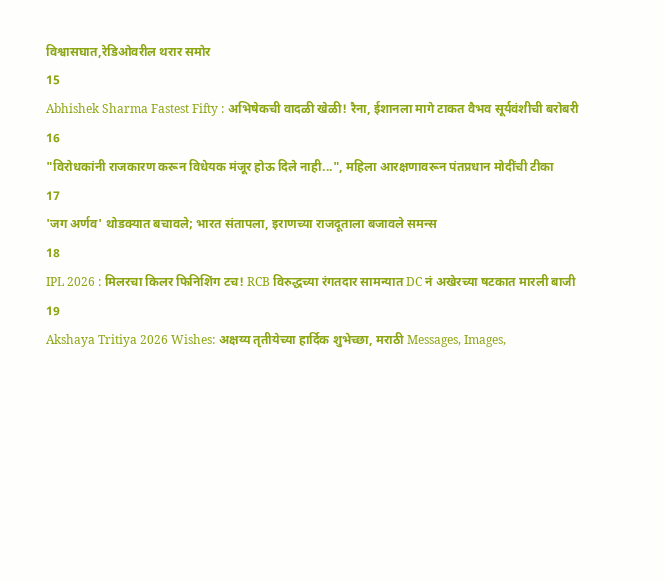विश्वासघात,रेडिओवरील थरार समोर
15
Abhishek Sharma Fastest Fifty : अभिषेकची वादळी खेळी! रैना, ईशानला मागे टाकत वैभव सूर्यवंशीची बरोबरी
16
"विरोधकांनी राजकारण करून विधेयक मंजूर होऊ दिले नाही...", महिला आरक्षणावरून पंतप्रधान मोदींची टीका
17
'जग अर्णव' थोडक्यात बचावले; भारत संतापला, इराणच्या राजदूताला बजावले समन्स
18
IPL 2026 : मिलरचा किलर फिनिशिंग टच! RCB विरुद्धच्या रंगतदार सामन्यात DC नं अखेरच्या षटकात मारली बाजी
19
Akshaya Tritiya 2026 Wishes: अक्षय्य तृतीयेच्या हार्दिक शुभेच्छा, मराठी Messages, Images,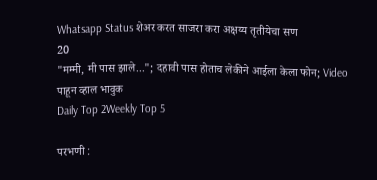Whatsapp Status शेअर करत साजरा करा अक्षय्य तृतीयेचा सण
20
"मम्मी, मी पास झाले..."; दहावी पास होताच लेकीने आईला केला फोन; Video पाहून व्हाल भावुक
Daily Top 2Weekly Top 5

परभणी :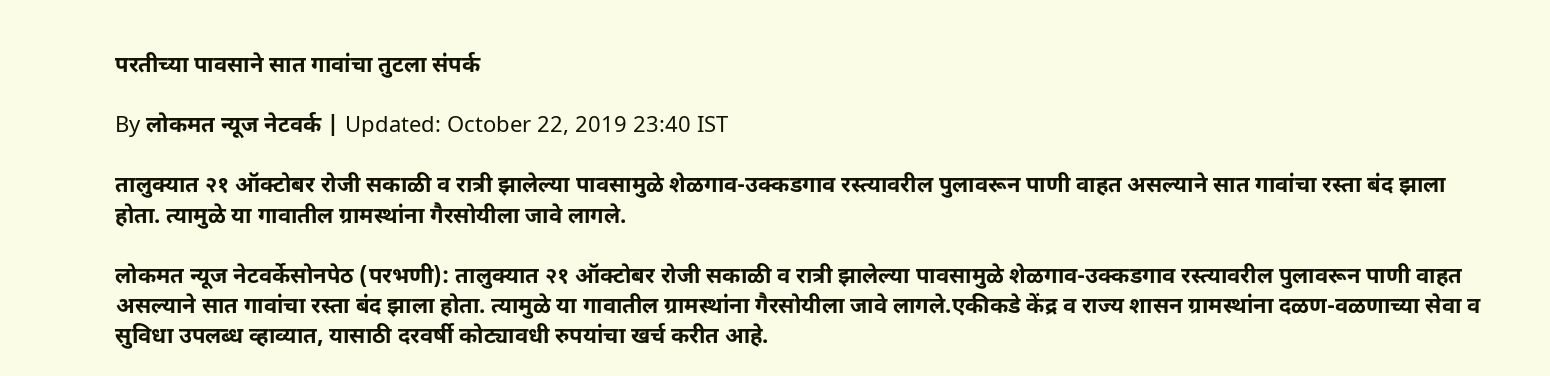परतीच्या पावसाने सात गावांचा तुटला संपर्क

By लोकमत न्यूज नेटवर्क | Updated: October 22, 2019 23:40 IST

तालुक्यात २१ ऑक्टोबर रोजी सकाळी व रात्री झालेल्या पावसामुळे शेळगाव-उक्कडगाव रस्त्यावरील पुलावरून पाणी वाहत असल्याने सात गावांचा रस्ता बंद झाला होता. त्यामुळे या गावातील ग्रामस्थांना गैरसोयीला जावे लागले.

लोकमत न्यूज नेटवर्केसोनपेठ (परभणी): तालुक्यात २१ ऑक्टोबर रोजी सकाळी व रात्री झालेल्या पावसामुळे शेळगाव-उक्कडगाव रस्त्यावरील पुलावरून पाणी वाहत असल्याने सात गावांचा रस्ता बंद झाला होता. त्यामुळे या गावातील ग्रामस्थांना गैरसोयीला जावे लागले.एकीकडे केंद्र व राज्य शासन ग्रामस्थांना दळण-वळणाच्या सेवा व सुविधा उपलब्ध व्हाव्यात, यासाठी दरवर्षी कोट्यावधी रुपयांचा खर्च करीत आहे.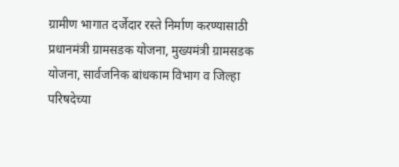ग्रामीण भागात दर्जेदार रस्ते निर्माण करण्यासाठी प्रधानमंत्री ग्रामसडक योजना, मुख्यमंत्री ग्रामसडक योजना, सार्वजनिक बांधकाम विभाग व जिल्हा परिषदेच्या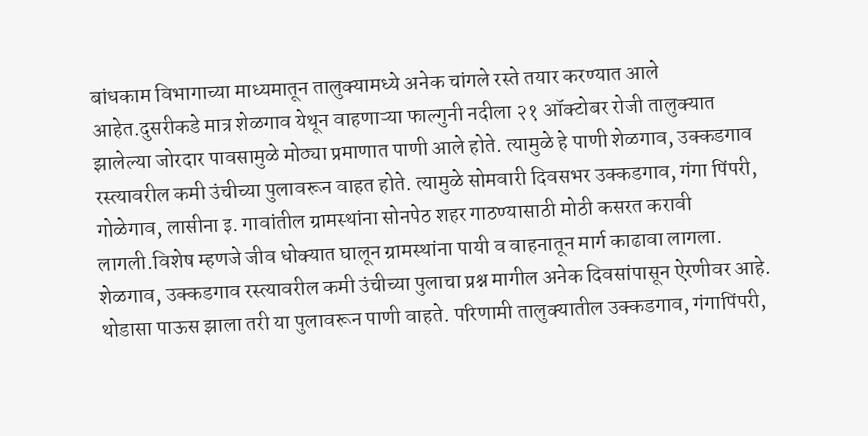बांधकाम विभागाच्या माध्यमातून तालुक्यामध्ये अनेक चांगले रस्ते तयार करण्यात आले आहेत.दुसरीकडे मात्र शेळगाव येथून वाहणाऱ्या फाल्गुनी नदीला २१ ऑक्टोबर रोजी तालुक्यात झालेल्या जोरदार पावसामुळे मोठ्या प्रमाणात पाणी आले होते. त्यामुळे हे पाणी शेळगाव, उक्कडगाव रस्त्यावरील कमी उंचीच्या पुलावरून वाहत होते. त्यामुळे सोमवारी दिवसभर उक्कडगाव, गंगा पिंपरी, गोळेगाव, लासीना इ. गावांतील ग्रामस्थांना सोनपेठ शहर गाठण्यासाठी मोठी कसरत करावी लागली.विशेष म्हणजे जीव धोक्यात घालून ग्रामस्थांना पायी व वाहनातून मार्ग काढावा लागला. शेळगाव, उक्कडगाव रस्त्यावरील कमी उंचीच्या पुलाचा प्रश्न मागील अनेक दिवसांपासून ऐरणीवर आहे. थोडासा पाऊस झाला तरी या पुलावरून पाणी वाहते. परिणामी तालुक्यातील उक्कडगाव, गंगापिंपरी,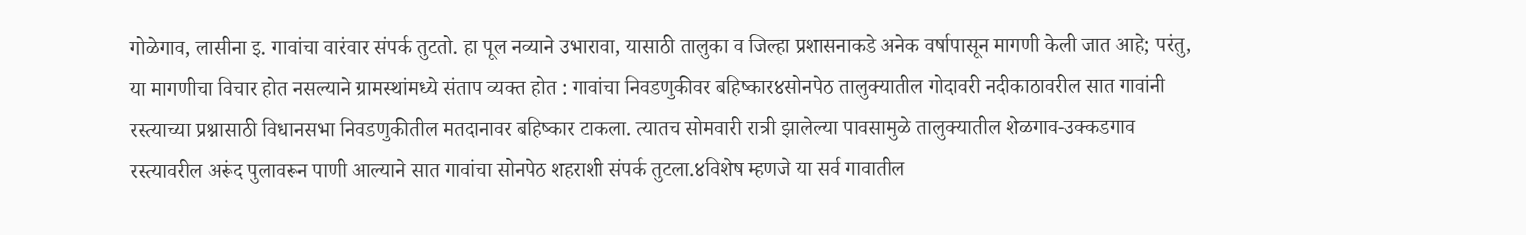गोळेगाव, लासीना इ. गावांचा वारंवार संपर्क तुटतो. हा पूल नव्याने उभारावा, यासाठी तालुका व जिल्हा प्रशासनाकडे अनेक वर्षापासून मागणी केली जात आहे; परंतु, या मागणीचा विचार होत नसल्याने ग्रामस्थांमध्ये संताप व्यक्त होत : गावांचा निवडणुकीवर बहिष्कार४सोनपेठ तालुक्यातील गोदावरी नदीकाठावरील सात गावांनी रस्त्याच्या प्रश्नासाठी विधानसभा निवडणुकीतील मतदानावर बहिष्कार टाकला. त्यातच सोमवारी रात्री झालेल्या पावसामुळे तालुक्यातील शेळगाव-उक्कडगाव रस्त्यावरील अरूंद पुलावरून पाणी आल्याने सात गावांचा सोनपेठ शहराशी संपर्क तुटला.४विशेष म्हणजे या सर्व गावातील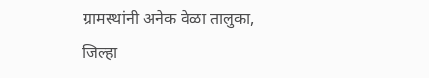ग्रामस्थांनी अनेक वेळा तालुका, जिल्हा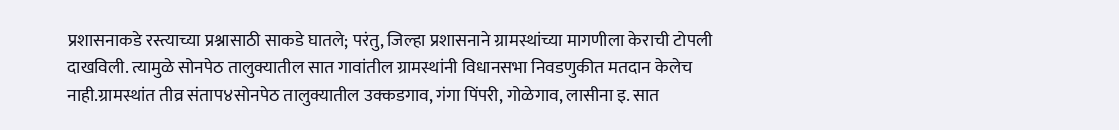प्रशासनाकडे रस्त्याच्या प्रश्नासाठी साकडे घातले; परंतु, जिल्हा प्रशासनाने ग्रामस्थांच्या मागणीला केराची टोपली दाखविली. त्यामुळे सोनपेठ तालुक्यातील सात गावांतील ग्रामस्थांनी विधानसभा निवडणुकीत मतदान केलेच नाही.ग्रामस्थांत तीव्र संताप४सोनपेठ तालुक्यातील उक्कडगाव, गंगा पिंपरी, गोळेगाव, लासीना इ. सात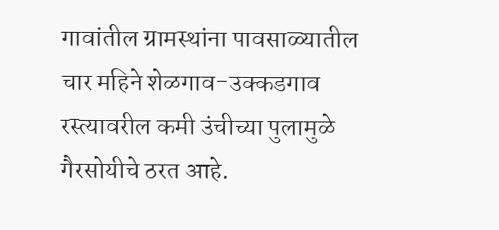गावांतील ग्रामस्थांना पावसाळ्यातील चार महिने शेळगाव-उक्कडगाव रस्त्यावरील कमी उंचीच्या पुलामुळे गैरसोयीचे ठरत आहे.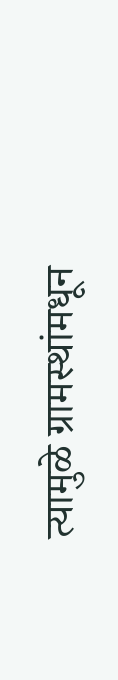त्यामुळे ग्रामस्थांमधून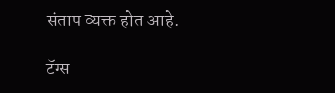संताप व्यक्त होत आहे.

टॅग्स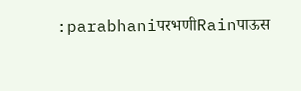:parabhaniपरभणीRainपाऊस